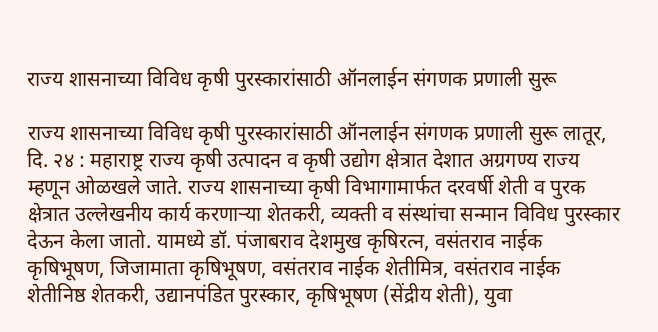राज्य शासनाच्या विविध कृषी पुरस्कारांसाठी ऑनलाईन संगणक प्रणाली सुरू

राज्य शासनाच्या विविध कृषी पुरस्कारांसाठी ऑनलाईन संगणक प्रणाली सुरू लातूर, दि. २४ : महाराष्ट्र राज्य कृषी उत्पादन व कृषी उद्योग क्षेत्रात देशात अग्रगण्य राज्य म्हणून ओळखले जाते. राज्य शासनाच्या कृषी विभागामार्फत दरवर्षी शेती व पुरक क्षेत्रात उल्लेखनीय कार्य करणाऱ्या शेतकरी, व्यक्ती व संस्थांचा सन्मान विविध पुरस्कार देऊन केला जातो. यामध्ये डॉ. पंजाबराव देशमुख कृषिरत्न, वसंतराव नाईक कृषिभूषण, जिजामाता कृषिभूषण, वसंतराव नाईक शेतीमित्र, वसंतराव नाईक शेतीनिष्ठ शेतकरी, उद्यानपंडित पुरस्कार, कृषिभूषण (सेंद्रीय शेती), युवा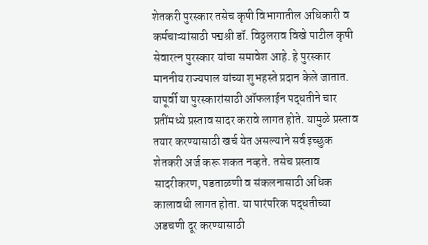शेतकरी पुरस्कार तसेच कृषी विभागातील अधिकारी व कर्मचाऱ्यांसाठी पद्मश्री डॉ. विठ्ठलराव विखे पाटील कृषी सेवारत्न पुरस्कार यांचा समावेश आहे. हे पुरस्कार माननीय राज्यपाल यांच्या शुभहस्ते प्रदान केले जातात. यापूर्वी या पुरस्कारांसाठी ऑफलाईन पद्धतीने चार प्रतींमध्ये प्रस्ताव सादर करावे लागत होते. यामुळे प्रस्ताव तयार करण्यासाठी खर्च येत असल्याने सर्व इच्छुक शेतकरी अर्ज करू शकत नव्हते. तसेच प्रस्ताव सादरीकरण, पडताळणी व संकलनासाठी अधिक कालावधी लागत होता. या पारंपरिक पद्धतीच्या अडचणी दूर करण्यासाठी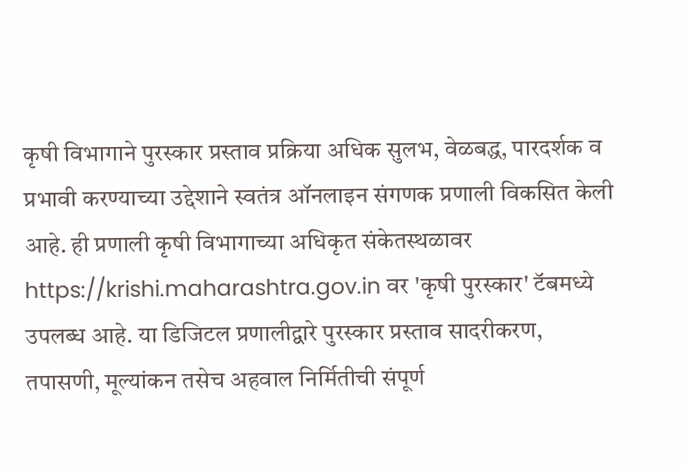कृषी विभागाने पुरस्कार प्रस्ताव प्रक्रिया अधिक सुलभ, वेळबद्ध, पारदर्शक व प्रभावी करण्याच्या उद्देशाने स्वतंत्र ऑनलाइन संगणक प्रणाली विकसित केली आहे. ही प्रणाली कृषी विभागाच्या अधिकृत संकेतस्थळावर https://krishi.maharashtra.gov.in वर 'कृषी पुरस्कार' टॅबमध्ये उपलब्ध आहे. या डिजिटल प्रणालीद्वारे पुरस्कार प्रस्ताव सादरीकरण, तपासणी, मूल्यांकन तसेच अहवाल निर्मितीची संपूर्ण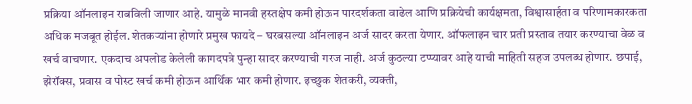प्रक्रिया ऑनलाइन राबविली जाणार आहे. यामुळे मानवी हस्तक्षेप कमी होऊन पारदर्शकता वाढेल आणि प्रक्रियेची कार्यक्षमता, विश्वासार्हता व परिणामकारकता अधिक मजबूत होईल. शेतकऱ्यांना होणारे प्रमुख फायदे – घरबसल्या ऑनलाइन अर्ज सादर करता येणार. ऑफलाइन चार प्रती प्रस्ताव तयार करण्याचा वेळ व खर्च वाचणार. एकदाच अपलोड केलेली कागदपत्रे पुन्हा सादर करण्याची गरज नाही. अर्ज कुठल्या टप्प्यावर आहे याची माहिती सहज उपलब्ध होणार. छपाई, झेरॉक्स, प्रवास व पोस्ट खर्च कमी होऊन आर्थिक भार कमी होणार. इच्छुक शेतकरी, व्यक्ती,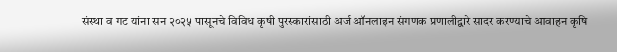संस्था व गट यांना सन २०२५ पासूनचे विविध कृषी पुरस्कारांसाठी अर्ज ऑनलाइन संगणक प्रणालीद्वारे सादर करण्याचे आवाहन कृषि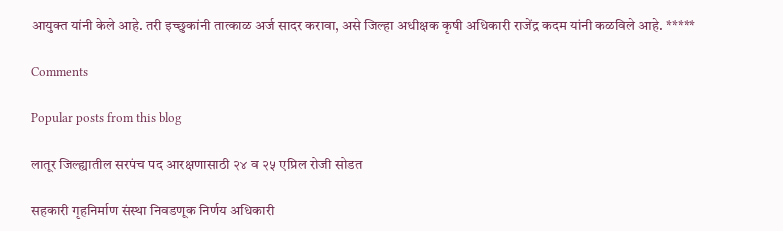आयुक्त यांनी केले आहे. तरी इच्छुकांनी तात्काळ अर्ज सादर करावा, असे जिल्हा अधीक्षक कृषी अधिकारी राजेंद्र कदम यांनी कळविले आहे. *****

Comments

Popular posts from this blog

लातूर जिल्ह्यातील सरपंच पद आरक्षणासाठी २४ व २५ एप्रिल रोजी सोडत

सहकारी गृहनिर्माण संस्था निवडणूक निर्णय अधिकारी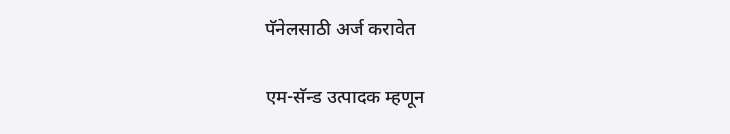पॅनेलसाठी अर्ज करावेत

एम-सॅन्‍ड उत्‍पादक म्‍हणून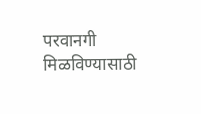परवानगी मिळविण्यासाठी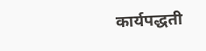कार्यपद्धती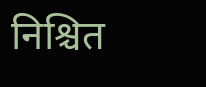निश्चित